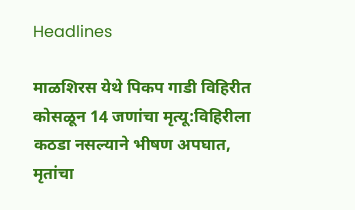Headlines

माळशिरस येथे पिकप गाडी विहिरीत कोसळून 14 जणांचा मृत्यू:विहिरीला कठडा नसल्याने भीषण अपघात, मृतांचा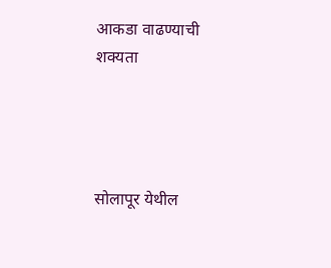आकडा वाढण्याची शक्यता




सोलापूर येथील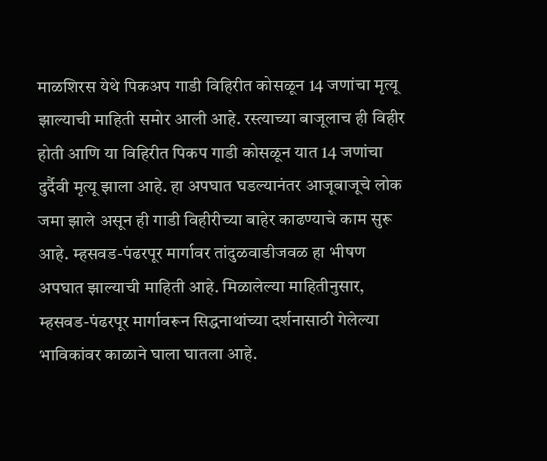माळशिरस येथे पिकअप गाडी विहिरीत कोसळून 14 जणांचा मृत्यू झाल्याची माहिती समोर आली आहे. रस्त्याच्या बाजूलाच ही विहीर होती आणि या विहिरीत पिकप गाडी कोसळून यात 14 जणांचा दुर्दैवी मृत्यू झाला आहे. हा अपघात घडल्यानंतर आजूबाजूचे लोक जमा झाले असून ही गाडी विहीरीच्या बाहेर काढण्याचे काम सुरू आहे. म्हसवड-पंढरपूर मार्गावर तांदुळवाडीजवळ हा भीषण अपघात झाल्याची माहिती आहे. मिळालेल्या माहितीनुसार, म्हसवड-पंढरपूर मार्गावरून सिद्धनाथांच्या दर्शनासाठी गेलेल्या भाविकांवर काळाने घाला घातला आहे.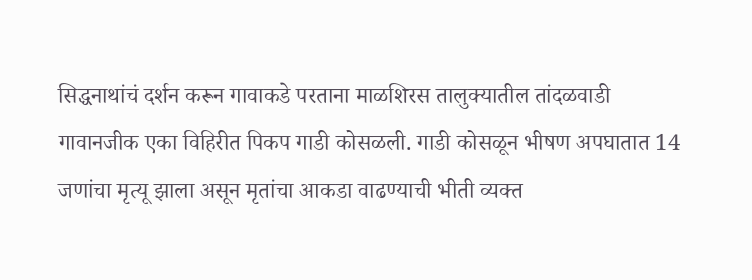सिद्धनाथांचं दर्शन करून गावाकडे परताना माळशिरस तालुक्यातील तांदळवाडी गावानजीक एका विहिरीत पिकप गाडी कोसळली. गाडी कोसळून भीषण अपघातात 14 जणांचा मृत्यू झाला असून मृतांचा आकडा वाढण्याची भीती व्यक्त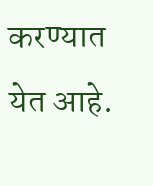करण्यात येत आहे.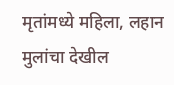मृतांमध्ये महिला, लहान मुलांचा देखील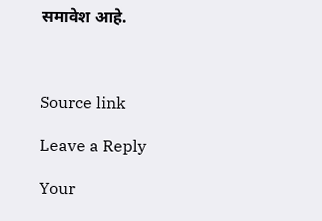समावेश आहे.



Source link

Leave a Reply

Your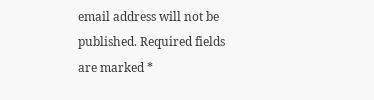email address will not be published. Required fields are marked *